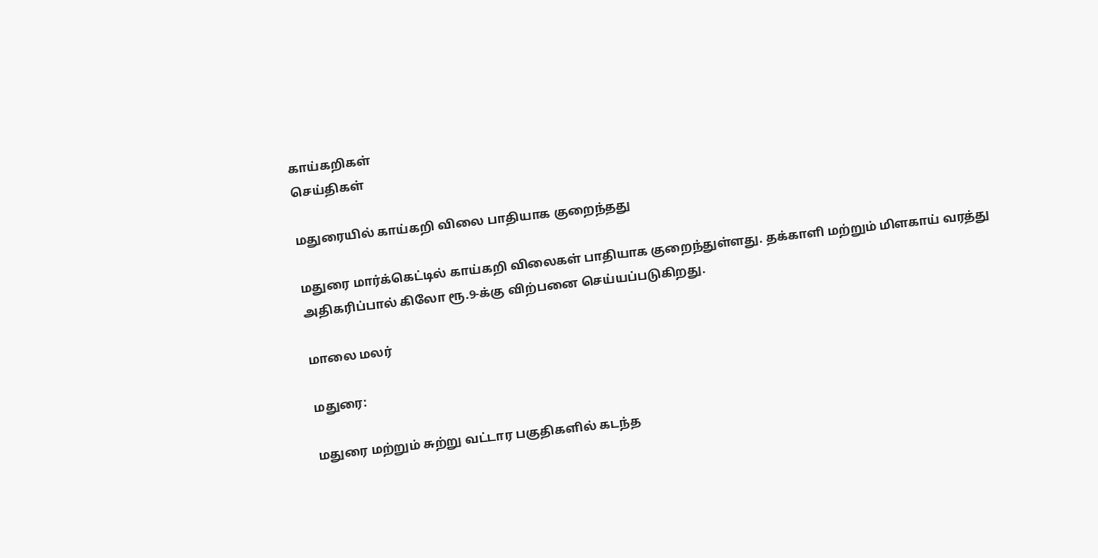காய்கறிகள்
செய்திகள்

மதுரையில் காய்கறி விலை பாதியாக குறைந்தது

மதுரை மார்க்கெட்டில் காய்கறி விலைகள் பாதியாக குறைந்துள்ளது. தக்காளி மற்றும் மிளகாய் வரத்து அதிகரிப்பால் கிலோ ரூ.9-க்கு விற்பனை செய்யப்படுகிறது.

மாலை மலர்

மதுரை:

மதுரை மற்றும் சுற்று வட்டார பகுதிகளில் கடந்த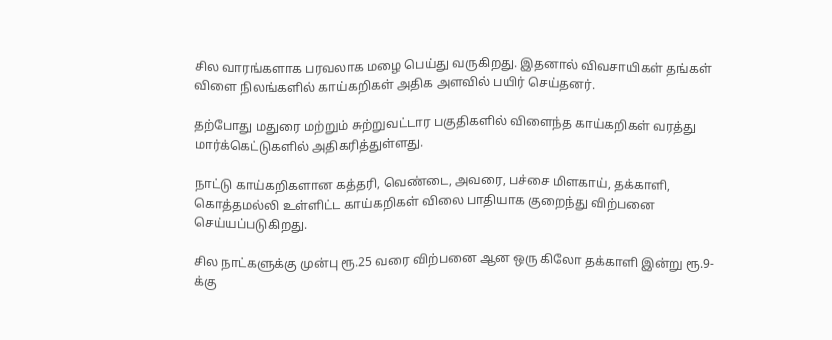சில வாரங்களாக பரவலாக மழை பெய்து வருகிறது. இதனால் விவசாயிகள் தங்கள் விளை நிலங்களில் காய்கறிகள் அதிக அளவில் பயிர் செய்தனர்.

தற்போது மதுரை மற்றும் சுற்றுவட்டார பகுதிகளில் விளைந்த காய்கறிகள் வரத்து மார்க்கெட்டுகளில் அதிகரித்துள்ளது.

நாட்டு காய்கறிகளான கத்தரி, வெண்டை, அவரை, பச்சை மிளகாய், தக்காளி, கொத்தமல்லி உள்ளிட்ட காய்கறிகள் விலை பாதியாக குறைந்து விற்பனை செய்யப்படுகிறது.

சில நாட்களுக்கு முன்பு ரூ.25 வரை விற்பனை ஆன ஒரு கிலோ தக்காளி இன்று ரூ.9-க்கு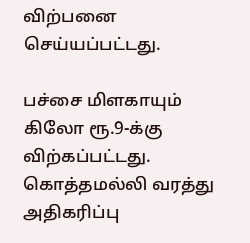விற்பனை செய்யப்பட்டது.

பச்சை மிளகாயும் கிலோ ரூ.9-க்கு விற்கப்பட்டது. கொத்தமல்லி வரத்து அதிகரிப்பு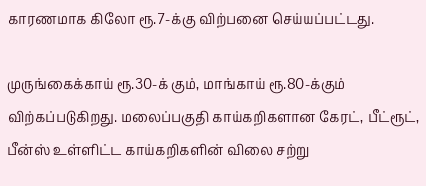காரணமாக கிலோ ரூ.7-க்கு விற்பனை செய்யப்பட்டது.

முருங்கைக்காய் ரூ.30-க் கும், மாங்காய் ரூ.80-க்கும் விற்கப்படுகிறது. மலைப்பகுதி காய்கறிகளான கேரட், பீட்ரூட், பீன்ஸ் உள்ளிட்ட காய்கறிகளின் விலை சற்று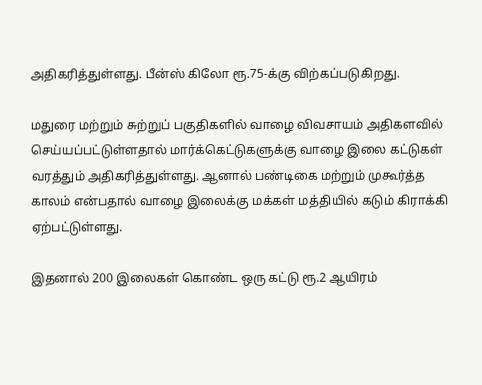அதிகரித்துள்ளது. பீன்ஸ் கிலோ ரூ.75-க்கு விற்கப்படுகிறது.

மதுரை மற்றும் சுற்றுப் பகுதிகளில் வாழை விவசாயம் அதிகளவில் செய்யப்பட்டுள்ளதால் மார்க்கெட்டுகளுக்கு வாழை இலை கட்டுகள் வரத்தும் அதிகரித்துள்ளது. ஆனால் பண்டிகை மற்றும் முகூர்த்த காலம் என்பதால் வாழை இலைக்கு மக்கள் மத்தியில் கடும் கிராக்கி ஏற்பட்டுள்ளது.

இதனால் 200 இலைகள் கொண்ட ஒரு கட்டு ரூ.2 ஆயிரம்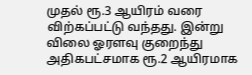முதல் ரூ.3 ஆயிரம் வரை விற்கப்பட்டு வந்தது. இன்று விலை ஓரளவு குறைந்து அதிகபட்சமாக ரூ.2 ஆயிரமாக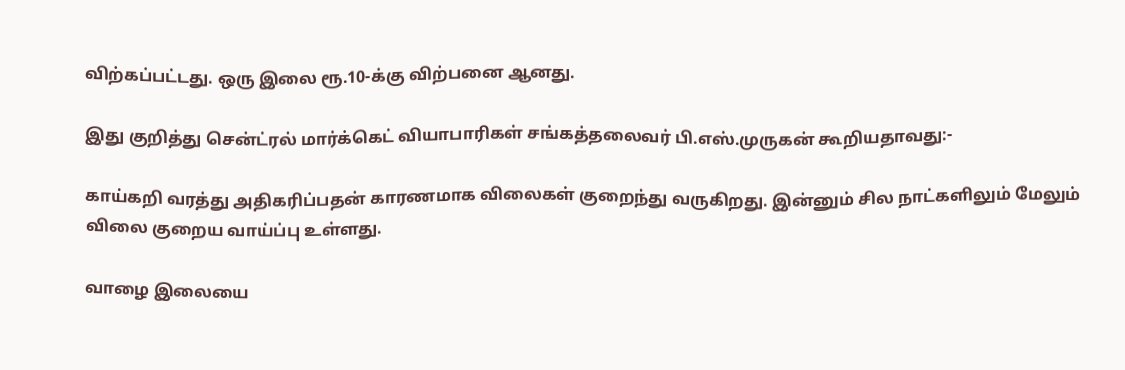விற்கப்பட்டது. ஒரு இலை ரூ.10-க்கு விற்பனை ஆனது.

இது குறித்து சென்ட்ரல் மார்க்கெட் வியாபாரிகள் சங்கத்தலைவர் பி.எஸ்.முருகன் கூறியதாவது:-

காய்கறி வரத்து அதிகரிப்பதன் காரணமாக விலைகள் குறைந்து வருகிறது. இன்னும் சில நாட்களிலும் மேலும் விலை குறைய வாய்ப்பு உள்ளது.

வாழை இலையை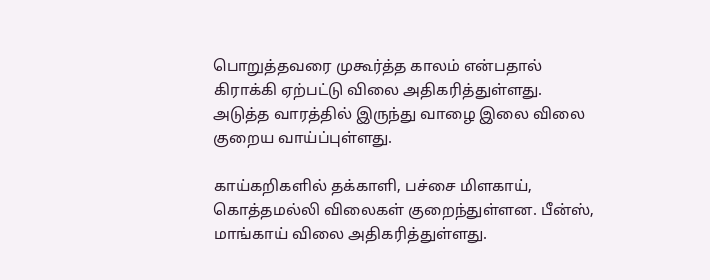பொறுத்தவரை முகூர்த்த காலம் என்பதால் கிராக்கி ஏற்பட்டு விலை அதிகரித்துள்ளது. அடுத்த வாரத்தில் இருந்து வாழை இலை விலை குறைய வாய்ப்புள்ளது.

காய்கறிகளில் தக்காளி, பச்சை மிளகாய், கொத்தமல்லி விலைகள் குறைந்துள்ளன. பீன்ஸ், மாங்காய் விலை அதிகரித்துள்ளது.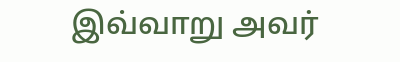இவ்வாறு அவர்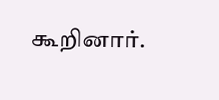கூறினார்.